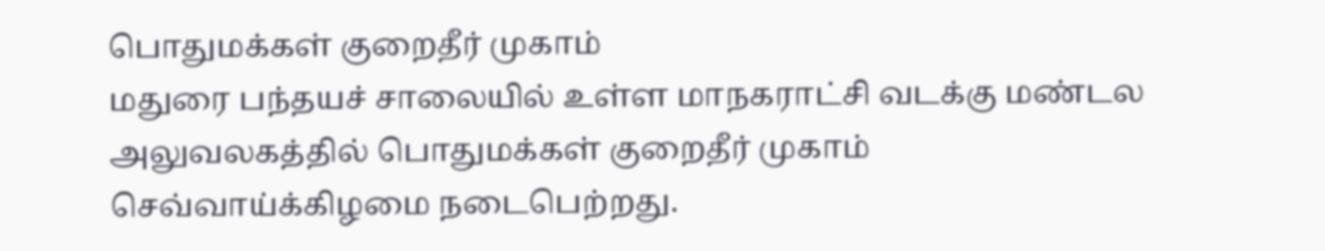பொதுமக்கள் குறைதீர் முகாம்
மதுரை பந்தயச் சாலையில் உள்ள மாநகராட்சி வடக்கு மண்டல அலுவலகத்தில் பொதுமக்கள் குறைதீர் முகாம் செவ்வாய்க்கிழமை நடைபெற்றது.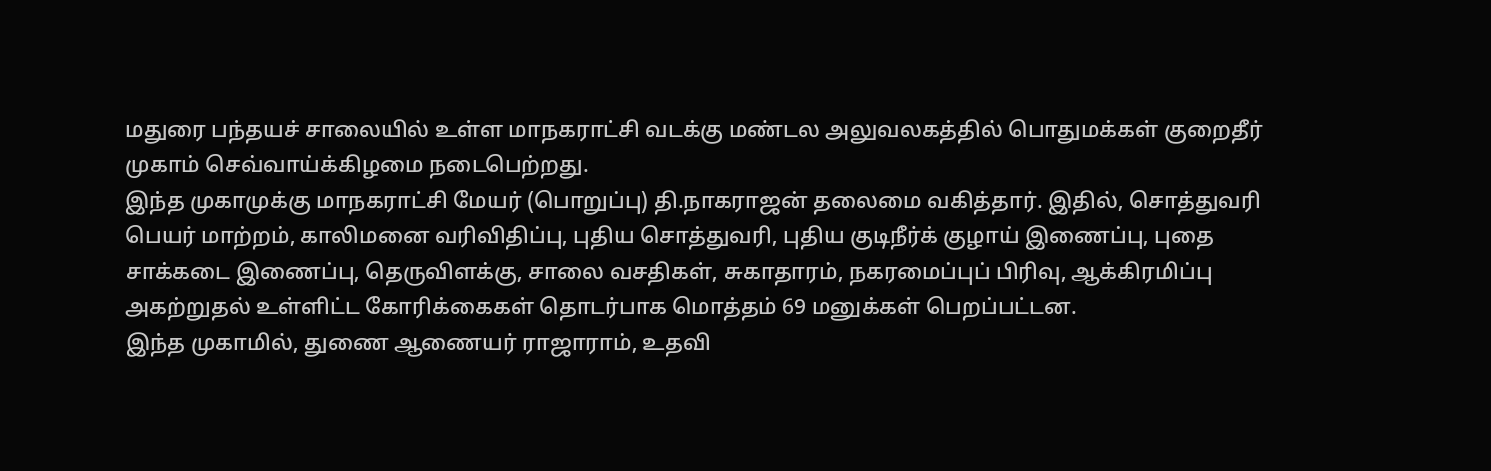மதுரை பந்தயச் சாலையில் உள்ள மாநகராட்சி வடக்கு மண்டல அலுவலகத்தில் பொதுமக்கள் குறைதீர் முகாம் செவ்வாய்க்கிழமை நடைபெற்றது.
இந்த முகாமுக்கு மாநகராட்சி மேயர் (பொறுப்பு) தி.நாகராஜன் தலைமை வகித்தார். இதில், சொத்துவரி பெயர் மாற்றம், காலிமனை வரிவிதிப்பு, புதிய சொத்துவரி, புதிய குடிநீர்க் குழாய் இணைப்பு, புதை சாக்கடை இணைப்பு, தெருவிளக்கு, சாலை வசதிகள், சுகாதாரம், நகரமைப்புப் பிரிவு, ஆக்கிரமிப்பு அகற்றுதல் உள்ளிட்ட கோரிக்கைகள் தொடர்பாக மொத்தம் 69 மனுக்கள் பெறப்பட்டன.
இந்த முகாமில், துணை ஆணையர் ராஜாராம், உதவி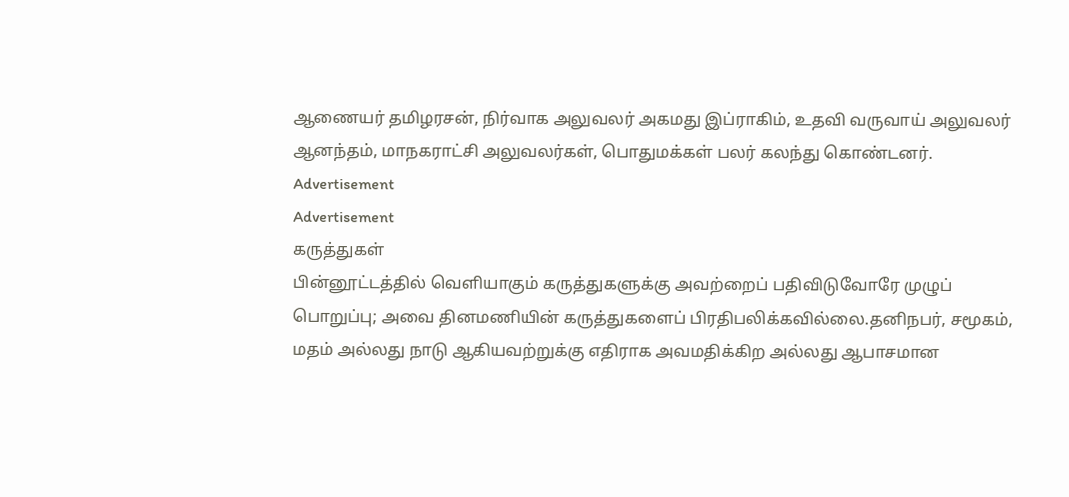ஆணையர் தமிழரசன், நிர்வாக அலுவலர் அகமது இப்ராகிம், உதவி வருவாய் அலுவலர் ஆனந்தம், மாநகராட்சி அலுவலர்கள், பொதுமக்கள் பலர் கலந்து கொண்டனர்.
Advertisement
Advertisement
கருத்துகள்
பின்னூட்டத்தில் வெளியாகும் கருத்துகளுக்கு அவற்றைப் பதிவிடுவோரே முழுப் பொறுப்பு; அவை தினமணியின் கருத்துகளைப் பிரதிபலிக்கவில்லை.தனிநபர், சமூகம், மதம் அல்லது நாடு ஆகியவற்றுக்கு எதிராக அவமதிக்கிற அல்லது ஆபாசமான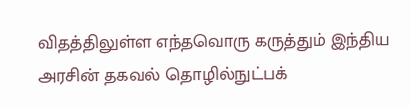விதத்திலுள்ள எந்தவொரு கருத்தும் இந்திய அரசின் தகவல் தொழில்நுட்பக்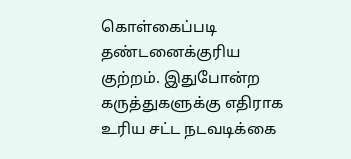கொள்கைப்படி தண்டனைக்குரிய குற்றம். இதுபோன்ற கருத்துகளுக்கு எதிராக உரிய சட்ட நடவடிக்கை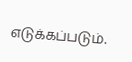எடுக்கப்படும்.